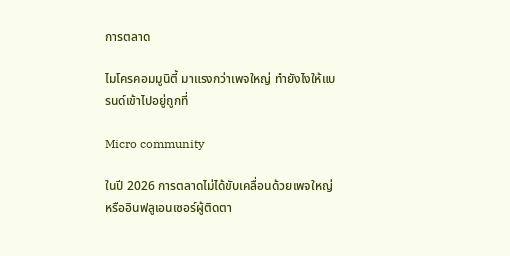การตลาด

ไมโครคอมมูนิตี้ มาแรงกว่าเพจใหญ่ ทำยังไงให้แบรนด์เข้าไปอยู่ถูกที่

Micro community

ในปี 2026 การตลาดไม่ได้ขับเคลื่อนด้วยเพจใหญ่หรืออินฟลูเอนเซอร์ผู้ติดตา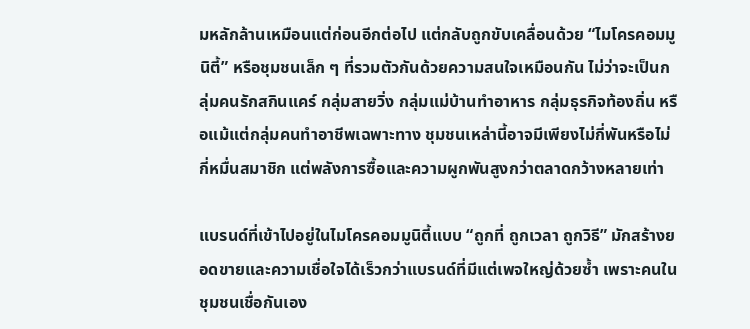มหลักล้านเหมือนแต่ก่อนอีกต่อไป แต่กลับถูกขับเคลื่อนด้วย “ไมโครคอมมูนิตี้” หรือชุมชนเล็ก ๆ ที่รวมตัวกันด้วยความสนใจเหมือนกัน ไม่ว่าจะเป็นกลุ่มคนรักสกินแคร์ กลุ่มสายวิ่ง กลุ่มแม่บ้านทำอาหาร กลุ่มธุรกิจท้องถิ่น หรือแม้แต่กลุ่มคนทำอาชีพเฉพาะทาง ชุมชนเหล่านี้อาจมีเพียงไม่กี่พันหรือไม่กี่หมื่นสมาชิก แต่พลังการซื้อและความผูกพันสูงกว่าตลาดกว้างหลายเท่า

แบรนด์ที่เข้าไปอยู่ในไมโครคอมมูนิตี้แบบ “ถูกที่ ถูกเวลา ถูกวิธี” มักสร้างยอดขายและความเชื่อใจได้เร็วกว่าแบรนด์ที่มีแต่เพจใหญ่ด้วยซ้ำ เพราะคนในชุมชนเชื่อกันเอง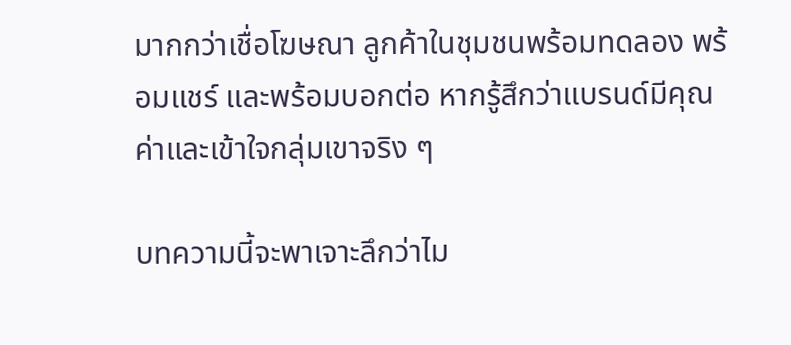มากกว่าเชื่อโฆษณา ลูกค้าในชุมชนพร้อมทดลอง พร้อมแชร์ และพร้อมบอกต่อ หากรู้สึกว่าแบรนด์มีคุณค่าและเข้าใจกลุ่มเขาจริง ๆ

บทความนี้จะพาเจาะลึกว่าไม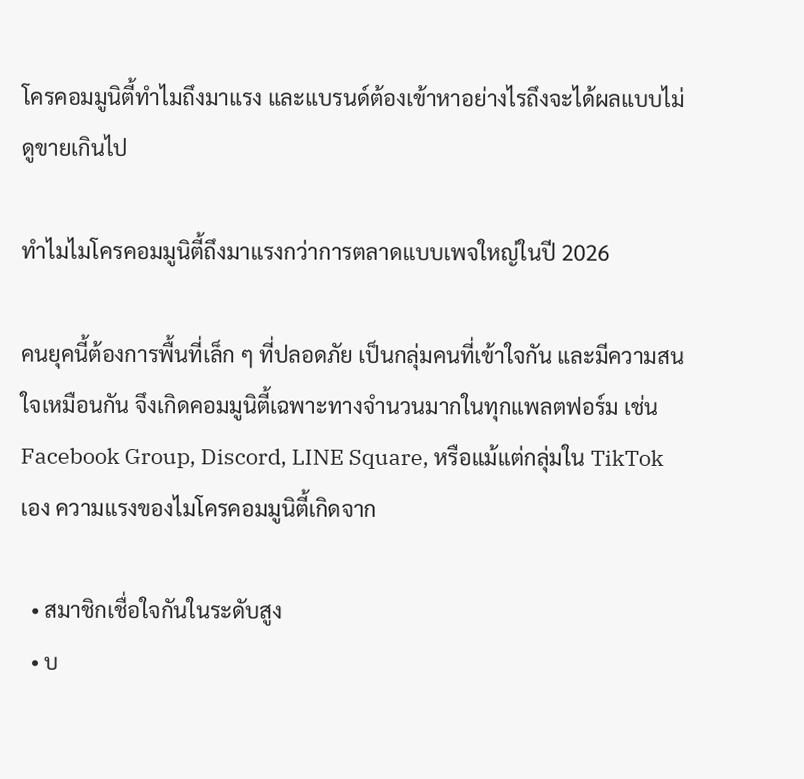โครคอมมูนิตี้ทำไมถึงมาแรง และแบรนด์ต้องเข้าหาอย่างไรถึงจะได้ผลแบบไม่ดูขายเกินไป

ทำไมไมโครคอมมูนิตี้ถึงมาแรงกว่าการตลาดแบบเพจใหญ่ในปี 2026

คนยุคนี้ต้องการพื้นที่เล็ก ๆ ที่ปลอดภัย เป็นกลุ่มคนที่เข้าใจกัน และมีความสนใจเหมือนกัน จึงเกิดคอมมูนิตี้เฉพาะทางจำนวนมากในทุกแพลตฟอร์ม เช่น Facebook Group, Discord, LINE Square, หรือแม้แต่กลุ่มใน TikTok เอง ความแรงของไมโครคอมมูนิตี้เกิดจาก

  • สมาชิกเชื่อใจกันในระดับสูง
  • บ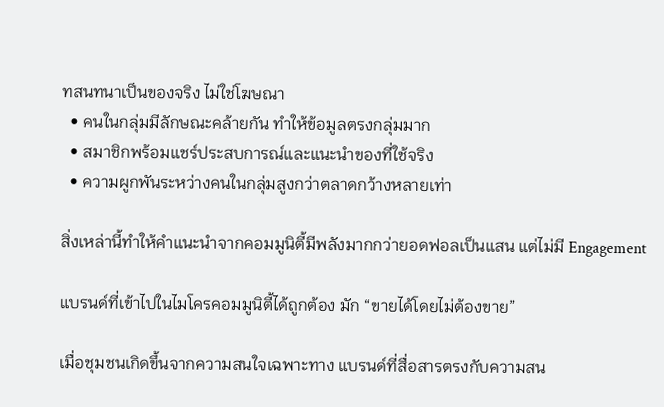ทสนทนาเป็นของจริง ไม่ใช่โฆษณา
  • คนในกลุ่มมีลักษณะคล้ายกัน ทำให้ข้อมูลตรงกลุ่มมาก
  • สมาชิกพร้อมแชร์ประสบการณ์และแนะนำของที่ใช้จริง
  • ความผูกพันระหว่างคนในกลุ่มสูงกว่าตลาดกว้างหลายเท่า

สิ่งเหล่านี้ทำให้คำแนะนำจากคอมมูนิตี้มีพลังมากกว่ายอดฟอลเป็นแสน แต่ไม่มี Engagement

แบรนด์ที่เข้าไปในไมโครคอมมูนิตี้ได้ถูกต้อง มัก “ขายได้โดยไม่ต้องขาย”

เมื่อชุมชนเกิดขึ้นจากความสนใจเฉพาะทาง แบรนด์ที่สื่อสารตรงกับความสน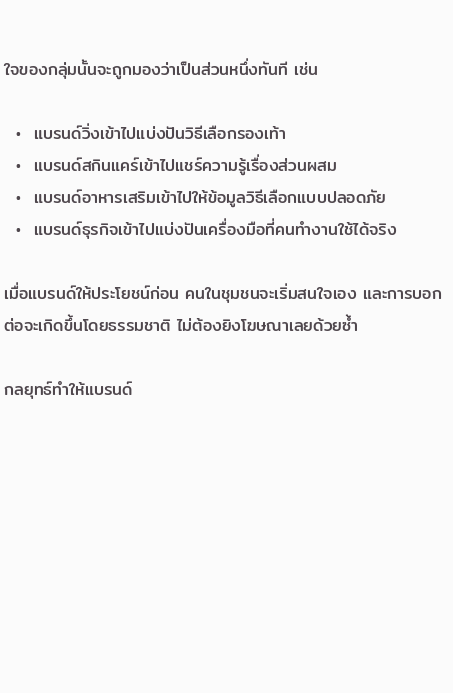ใจของกลุ่มนั้นจะถูกมองว่าเป็นส่วนหนึ่งทันที เช่น

  •  แบรนด์วิ่งเข้าไปแบ่งปันวิธีเลือกรองเท้า
  •  แบรนด์สกินแคร์เข้าไปแชร์ความรู้เรื่องส่วนผสม
  •  แบรนด์อาหารเสริมเข้าไปให้ข้อมูลวิธีเลือกแบบปลอดภัย
  •  แบรนด์ธุรกิจเข้าไปแบ่งปันเครื่องมือที่คนทำงานใช้ได้จริง

เมื่อแบรนด์ให้ประโยชน์ก่อน คนในชุมชนจะเริ่มสนใจเอง และการบอกต่อจะเกิดขึ้นโดยธรรมชาติ ไม่ต้องยิงโฆษณาเลยด้วยซ้ำ

กลยุทธ์ทำให้แบรนด์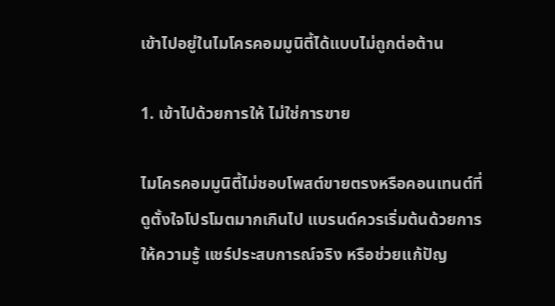เข้าไปอยู่ในไมโครคอมมูนิตี้ได้แบบไม่ถูกต่อต้าน

1. เข้าไปด้วยการให้ ไม่ใช่การขาย

ไมโครคอมมูนิตี้ไม่ชอบโพสต์ขายตรงหรือคอนเทนต์ที่ดูตั้งใจโปรโมตมากเกินไป แบรนด์ควรเริ่มต้นด้วยการให้ความรู้ แชร์ประสบการณ์จริง หรือช่วยแก้ปัญ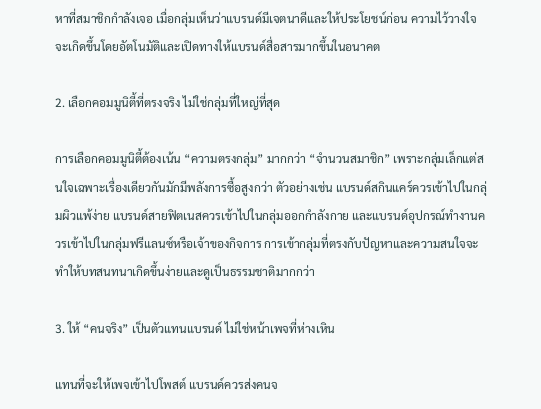หาที่สมาชิกกำลังเจอ เมื่อกลุ่มเห็นว่าแบรนด์มีเจตนาดีและให้ประโยชน์ก่อน ความไว้วางใจจะเกิดขึ้นโดยอัตโนมัติและเปิดทางให้แบรนด์สื่อสารมากขึ้นในอนาคต

2. เลือกคอมมูนิตี้ที่ตรงจริง ไม่ใช่กลุ่มที่ใหญ่ที่สุด

การเลือกคอมมูนิตี้ต้องเน้น “ความตรงกลุ่ม” มากกว่า “จำนวนสมาชิก” เพราะกลุ่มเล็กแต่สนใจเฉพาะเรื่องเดียวกันมักมีพลังการซื้อสูงกว่า ตัวอย่างเช่น แบรนด์สกินแคร์ควรเข้าไปในกลุ่มผิวแพ้ง่าย แบรนด์สายฟิตเนสควรเข้าไปในกลุ่มออกกำลังกาย และแบรนด์อุปกรณ์ทำงานควรเข้าไปในกลุ่มฟรีแลนซ์หรือเจ้าของกิจการ การเข้ากลุ่มที่ตรงกับปัญหาและความสนใจจะทำให้บทสนทนาเกิดขึ้นง่ายและดูเป็นธรรมชาติมากกว่า

3. ให้ “คนจริง” เป็นตัวแทนแบรนด์ ไม่ใช่หน้าเพจที่ห่างเหิน

แทนที่จะให้เพจเข้าไปโพสต์ แบรนด์ควรส่งคนจ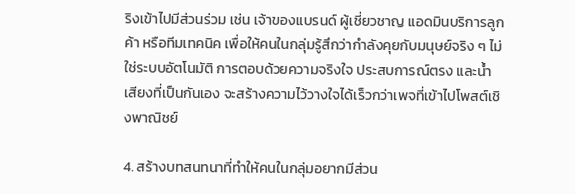ริงเข้าไปมีส่วนร่วม เช่น เจ้าของแบรนด์ ผู้เชี่ยวชาญ แอดมินบริการลูกค้า หรือทีมเทคนิค เพื่อให้คนในกลุ่มรู้สึกว่ากำลังคุยกับมนุษย์จริง ๆ ไม่ใช่ระบบอัตโนมัติ การตอบด้วยความจริงใจ ประสบการณ์ตรง และน้ำเสียงที่เป็นกันเอง จะสร้างความไว้วางใจได้เร็วกว่าเพจที่เข้าไปโพสต์เชิงพาณิชย์

4. สร้างบทสนทนาที่ทำให้คนในกลุ่มอยากมีส่วน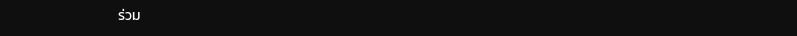ร่วม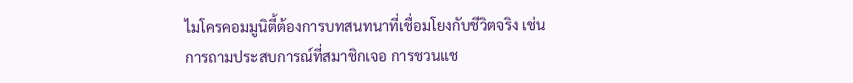ไมโครคอมมูนิตี้ต้องการบทสนทนาที่เชื่อมโยงกับชีวิตจริง เช่น การถามประสบการณ์ที่สมาชิกเจอ การชวนแช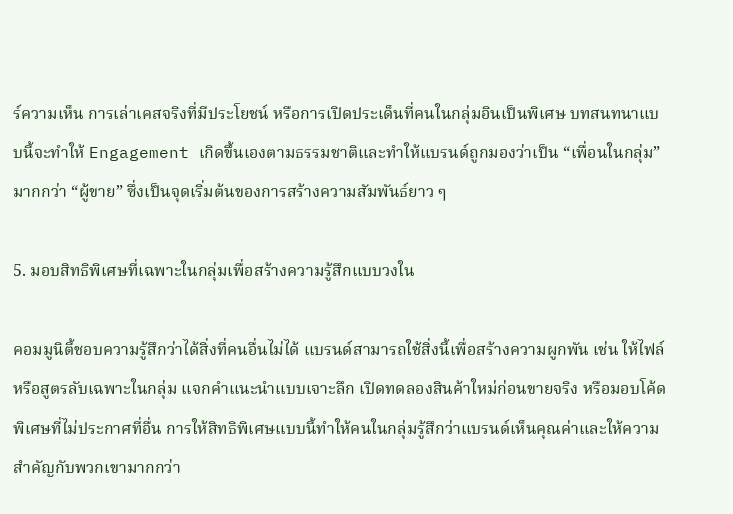ร์ความเห็น การเล่าเคสจริงที่มีประโยชน์ หรือการเปิดประเด็นที่คนในกลุ่มอินเป็นพิเศษ บทสนทนาแบบนี้จะทำให้ Engagement เกิดขึ้นเองตามธรรมชาติและทำให้แบรนด์ถูกมองว่าเป็น “เพื่อนในกลุ่ม” มากกว่า “ผู้ขาย” ซึ่งเป็นจุดเริ่มต้นของการสร้างความสัมพันธ์ยาว ๆ

5. มอบสิทธิพิเศษที่เฉพาะในกลุ่มเพื่อสร้างความรู้สึกแบบวงใน

คอมมูนิตี้ชอบความรู้สึกว่าได้สิ่งที่คนอื่นไม่ได้ แบรนด์สามารถใช้สิ่งนี้เพื่อสร้างความผูกพัน เช่น ให้ไฟล์หรือสูตรลับเฉพาะในกลุ่ม แจกคำแนะนำแบบเจาะลึก เปิดทดลองสินค้าใหม่ก่อนขายจริง หรือมอบโค้ดพิเศษที่ไม่ประกาศที่อื่น การให้สิทธิพิเศษแบบนี้ทำให้คนในกลุ่มรู้สึกว่าแบรนด์เห็นคุณค่าและให้ความสำคัญกับพวกเขามากกว่า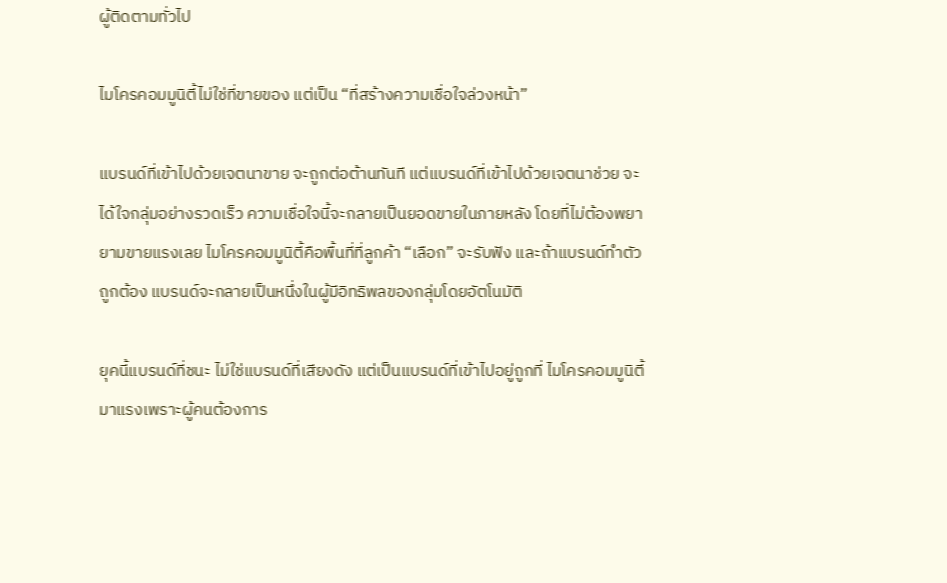ผู้ติดตามทั่วไป

ไมโครคอมมูนิตี้ไม่ใช่ที่ขายของ แต่เป็น “ที่สร้างความเชื่อใจล่วงหน้า”

แบรนด์ที่เข้าไปด้วยเจตนาขาย จะถูกต่อต้านทันที แต่แบรนด์ที่เข้าไปด้วยเจตนาช่วย จะได้ใจกลุ่มอย่างรวดเร็ว ความเชื่อใจนี้จะกลายเป็นยอดขายในภายหลัง โดยที่ไม่ต้องพยายามขายแรงเลย ไมโครคอมมูนิตี้คือพื้นที่ที่ลูกค้า “เลือก” จะรับฟัง และถ้าแบรนด์ทำตัวถูกต้อง แบรนด์จะกลายเป็นหนึ่งในผู้มีอิทธิพลของกลุ่มโดยอัตโนมัติ

ยุคนี้แบรนด์ที่ชนะ ไม่ใช่แบรนด์ที่เสียงดัง แต่เป็นแบรนด์ที่เข้าไปอยู่ถูกที่ ไมโครคอมมูนิตี้มาแรงเพราะผู้คนต้องการ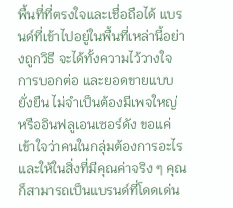พื้นที่ที่ตรงใจและเชื่อถือได้ แบรนด์ที่เข้าไปอยู่ในพื้นที่เหล่านี้อย่างถูกวิธี จะได้ทั้งความไว้วางใจ การบอกต่อ และยอดขายแบบยั่งยืน ไม่จำเป็นต้องมีเพจใหญ่ หรืออินฟลูเอนเซอร์ดัง ขอแค่เข้าใจว่าคนในกลุ่มต้องการอะไร และให้ในสิ่งที่มีคุณค่าจริง ๆ คุณก็สามารถเป็นแบรนด์ที่โดดเด่น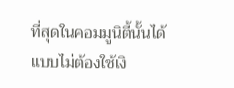ที่สุดในคอมมูนิตี้นั้นได้แบบไม่ต้องใช้เงิ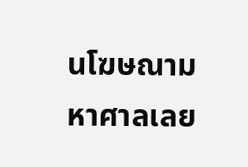นโฆษณามหาศาลเลย